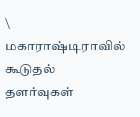\
மகாராஷ்டிராவில் கூடுதல் தளர்வுகள்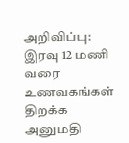அறிவிப்பு: இரவு 12 மணி வரை உணவகங்கள் திறக்க அனுமதி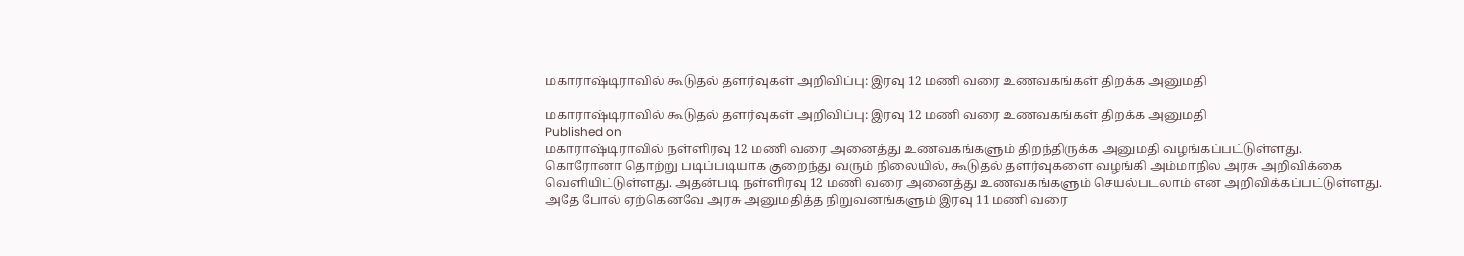மகாராஷ்டிராவில் கூடுதல் தளர்வுகள் அறிவிப்பு: இரவு 12 மணி வரை உணவகங்கள் திறக்க அனுமதி

மகாராஷ்டிராவில் கூடுதல் தளர்வுகள் அறிவிப்பு: இரவு 12 மணி வரை உணவகங்கள் திறக்க அனுமதி
Published on
மகாராஷ்டிராவில் நள்ளிரவு 12 மணி வரை அனைத்து உணவகங்களும் திறந்திருக்க அனுமதி வழங்கப்பட்டுள்ளது.
கொரோனா தொற்று படிப்படியாக குறைந்து வரும் நிலையில், கூடுதல் தளர்வுகளை வழங்கி அம்மாநில அரசு அறிவிக்கை வெளியிட்டுள்ளது. அதன்படி நள்ளிரவு 12 மணி வரை அனைத்து உணவகங்களும் செயல்படலாம் என அறிவிக்கப்பட்டுள்ளது. அதே போல் ஏற்கெனவே அரசு அனுமதித்த நிறுவனங்களும் இரவு 11 மணி வரை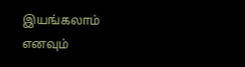இயங்கலாம் எனவும்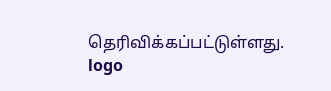தெரிவிக்கப்பட்டுள்ளது.
logo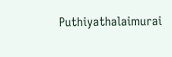Puthiyathalaimurai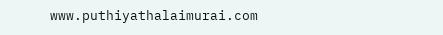www.puthiyathalaimurai.com